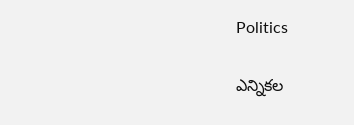Politics

ఎన్నికల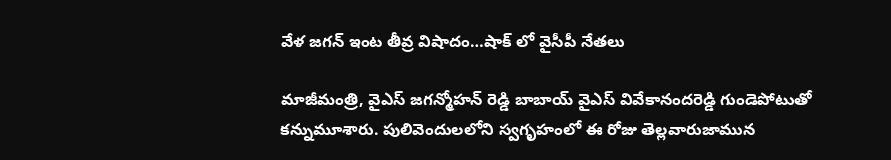వేళ జగన్ ఇంట తీవ్ర విషాదం…షాక్ లో వైసీపీ నేతలు

మాజీమంత్రి, వైఎస్ జగన్మోహన్ రెడ్డి బాబాయ్ వైఎస్ వివేకానందరెడ్డి గుండెపోటుతో కన్నుమూశారు. పులివెందులలోని స్వగృహంలో ఈ రోజు తెల్లవారుజామున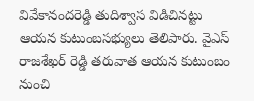వివేకానందరెడ్డి తుదిశ్వాస విడిచినట్టు ఆయన కుటుంబసభ్యులు తెలిపారు. వైఎస్ రాజశేఖర్ రెడ్డి తరువాత ఆయన కుటుంబం నుంచి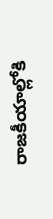రాజకీయాల్లోకి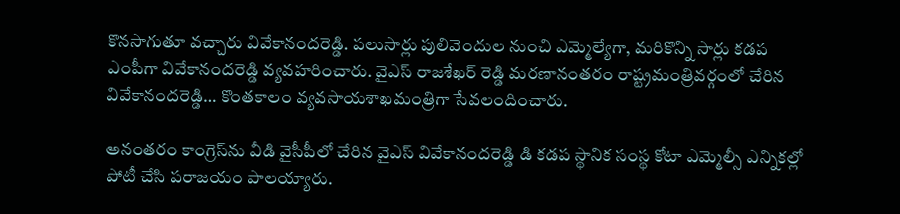కొనసాగుతూ వచ్చారు వివేకానందరెడ్డి. పలుసార్లు పులివెందుల నుంచి ఎమ్మెల్యేగా, మరికొన్ని సార్లు కడప ఎంపీగా వివేకానందరెడ్డి వ్యవహరించారు. వైఎస్ రాజశేఖర్ రెడ్డి మరణానంతరం రాష్ట్రమంత్రివర్గంలో చేరిన వివేకానందరెడ్డి… కొంతకాలం వ్యవసాయశాఖమంత్రిగా సేవలందించారు.

అనంతరం కాంగ్రెస్‌ను వీడి వైసీపీలో చేరిన వైఎస్ వివేకానందరెడ్డి డి కడప స్థానిక సంస్థ కోటా ఎమ్మెల్సీ ఎన్నికల్లో పోటీ చేసి పరాజయం పాలయ్యారు.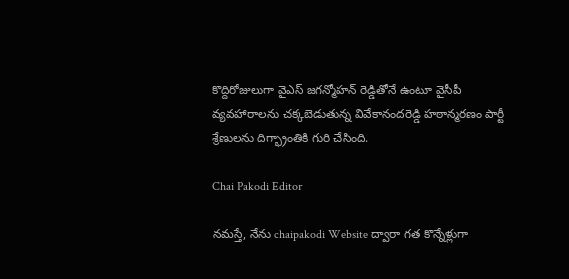కొద్దిరోజులుగా వైఎస్ జగన్మోహన్ రెడ్డితోనే ఉంటూ వైసీపీ వ్యవహారాలను చక్కబెడుతున్న వివేకానందరెడ్డి హఠాన్మరణం పార్టీ శ్రేణులను దిగ్భ్రాంతికి గురి చేసింది.

Chai Pakodi Editor

నమస్తే, నేను chaipakodi Website ద్వారా గత కొన్నేళ్లుగా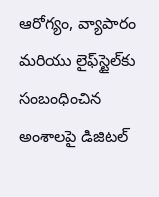ఆరోగ్యం, వ్యాపారం మరియు లైఫ్‌స్టైల్‌కు సంబంధించిన అంశాలపై డిజిటల్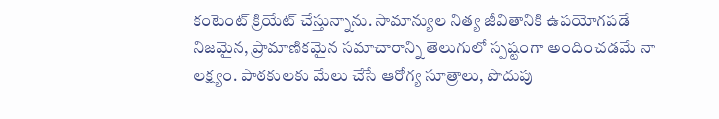కంటెంట్ క్రియేట్ చేస్తున్నాను. సామాన్యుల నిత్య జీవితానికి ఉపయోగపడే నిజమైన, ప్రామాణికమైన సమాచారాన్ని తెలుగులో స్పష్టంగా అందించడమే నా లక్ష్యం. పాఠకులకు మేలు చేసే ఆరోగ్య సూత్రాలు, పొదుపు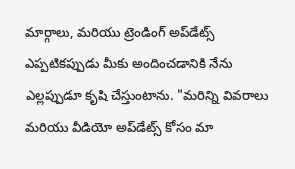మార్గాలు, మరియు ట్రెండింగ్ అప్‌డేట్స్ ఎప్పటికప్పుడు మీకు అందించడానికి నేను ఎల్లప్పుడూ కృషి చేస్తుంటాను. "మరిన్ని వివరాలు మరియు వీడియో అప్‌డేట్స్ కోసం మా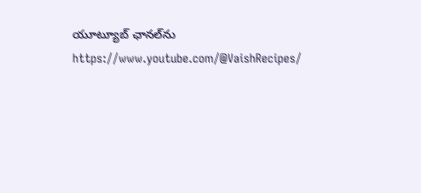యూట్యూబ్ ఛానల్‌ను https://www.youtube.com/@VaishRecipes/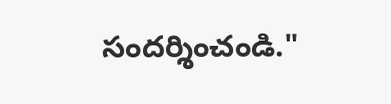సందర్శించండి."